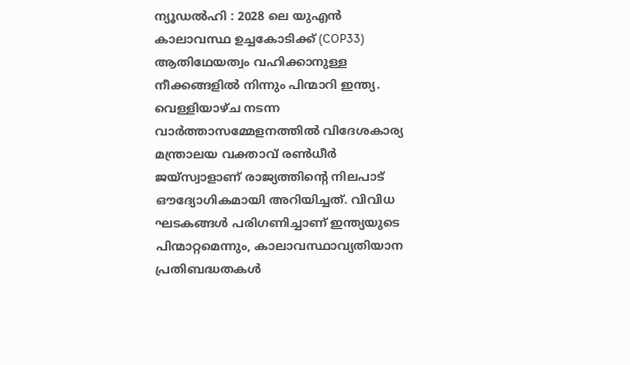ന്യൂഡൽഹി : 2028 ലെ യുഎൻ കാലാവസ്ഥ ഉച്ചകോടിക്ക് (COP33) ആതിഥേയത്വം വഹിക്കാനുള്ള നീക്കങ്ങളിൽ നിന്നും പിന്മാറി ഇന്ത്യ. വെള്ളിയാഴ്ച നടന്ന വാർത്താസമ്മേളനത്തിൽ വിദേശകാര്യ മന്ത്രാലയ വക്താവ് രൺധീർ ജയ്സ്വാളാണ് രാജ്യത്തിന്റെ നിലപാട് ഔദ്യോഗികമായി അറിയിച്ചത്. വിവിധ ഘടകങ്ങൾ പരിഗണിച്ചാണ് ഇന്ത്യയുടെ പിന്മാറ്റമെന്നും, കാലാവസ്ഥാവ്യതിയാന പ്രതിബദ്ധതകൾ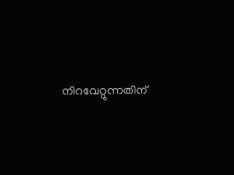നിറവേറ്റുന്നതിന്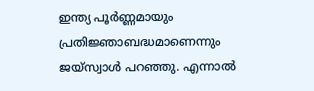ഇന്ത്യ പൂർണ്ണമായും പ്രതിജ്ഞാബദ്ധമാണെന്നും ജയ്സ്വാൾ പറഞ്ഞു. എന്നാൽ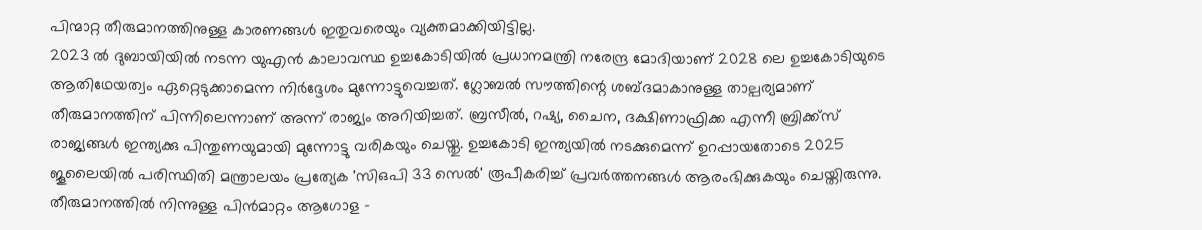പിന്മാറ്റ തീരുമാനത്തിനുള്ള കാരണങ്ങൾ ഇതുവരെയും വ്യക്തമാക്കിയിട്ടില്ല.
2023 ൽ ദുബായിയിൽ നടന്ന യുഎൻ കാലാവസ്ഥ ഉച്ചകോടിയിൽ പ്രധാനമന്ത്രി നരേന്ദ്ര മോദിയാണ് 2028 ലെ ഉച്ചകോടിയുടെ ആതിഥേയത്വം ഏറ്റെടുക്കാമെന്ന നിർദ്ദേശം മുന്നോട്ടുവെച്ചത്. ഗ്ലോബൽ സൗത്തിന്റെ ശബ്ദമാകാനുള്ള താല്പര്യമാണ് തീരുമാനത്തിന് പിന്നിലെന്നാണ് അന്ന് രാജ്യം അറിയിച്ചത്. ബ്രസീൽ, റഷ്യ, ചൈന, ദക്ഷിണാഫ്രിക്ക എന്നീ ബ്രിക്ക്സ് രാജ്യങ്ങൾ ഇന്ത്യക്കു പിന്തുണയുമായി മുന്നോട്ടു വരികയും ചെയ്തു. ഉച്ചകോടി ഇന്ത്യയിൽ നടക്കുമെന്ന് ഉറപ്പായതോടെ 2025 ജൂലൈയിൽ പരിസ്ഥിതി മന്ത്രാലയം പ്രത്യേക 'സിഒപി 33 സെൽ' രൂപീകരിച്ച് പ്രവർത്തനങ്ങൾ ആരംഭിക്കുകയും ചെയ്തിരുന്നു.
തീരുമാനത്തിൽ നിന്നുള്ള പിൻമാറ്റം ആഗോള -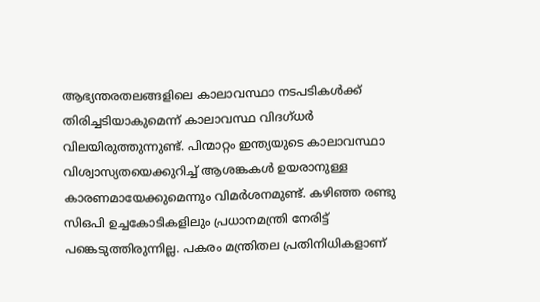ആഭ്യന്തരതലങ്ങളിലെ കാലാവസ്ഥാ നടപടികൾക്ക് തിരിച്ചടിയാകുമെന്ന് കാലാവസ്ഥ വിദഗ്ധർ വിലയിരുത്തുന്നുണ്ട്. പിന്മാറ്റം ഇന്ത്യയുടെ കാലാവസ്ഥാ വിശ്വാസ്യതയെക്കുറിച്ച് ആശങ്കകൾ ഉയരാനുള്ള കാരണമായേക്കുമെന്നും വിമർശനമുണ്ട്. കഴിഞ്ഞ രണ്ടു സിഒപി ഉച്ചകോടികളിലും പ്രധാനമന്ത്രി നേരിട്ട് പങ്കെടുത്തിരുന്നില്ല. പകരം മന്ത്രിതല പ്രതിനിധികളാണ്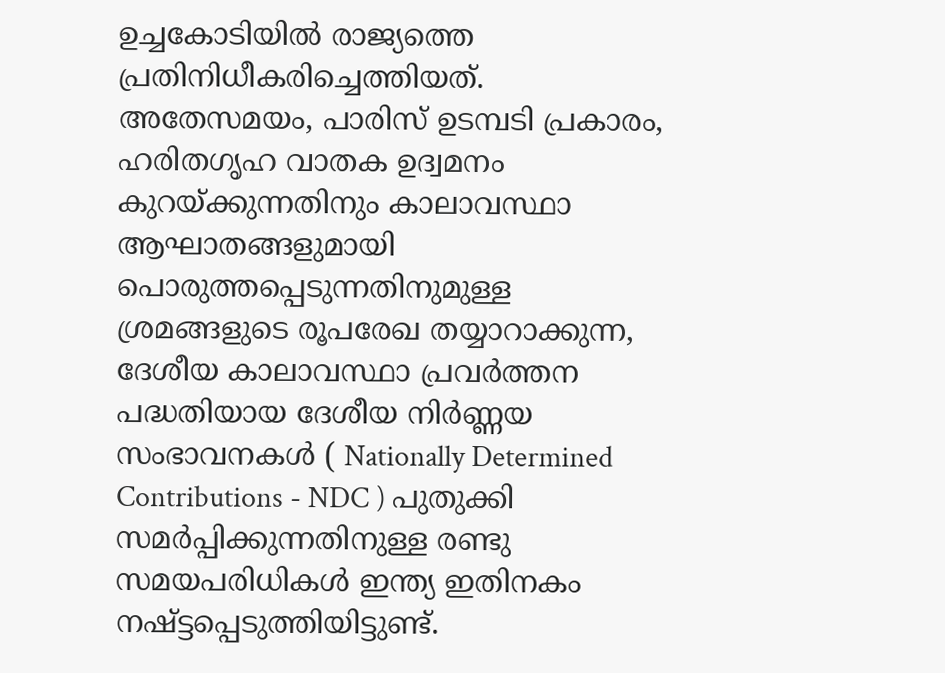ഉച്ചകോടിയിൽ രാജ്യത്തെ പ്രതിനിധീകരിച്ചെത്തിയത്.
അതേസമയം, പാരിസ് ഉടമ്പടി പ്രകാരം, ഹരിതഗൃഹ വാതക ഉദ്വമനം കുറയ്ക്കുന്നതിനും കാലാവസ്ഥാ ആഘാതങ്ങളുമായി പൊരുത്തപ്പെടുന്നതിനുമുള്ള ശ്രമങ്ങളുടെ രൂപരേഖ തയ്യാറാക്കുന്ന, ദേശീയ കാലാവസ്ഥാ പ്രവർത്തന പദ്ധതിയായ ദേശീയ നിർണ്ണയ സംഭാവനകൾ ( Nationally Determined Contributions - NDC ) പുതുക്കി സമർപ്പിക്കുന്നതിനുള്ള രണ്ടു സമയപരിധികൾ ഇന്ത്യ ഇതിനകം നഷ്ട്ടപ്പെടുത്തിയിട്ടുണ്ട്.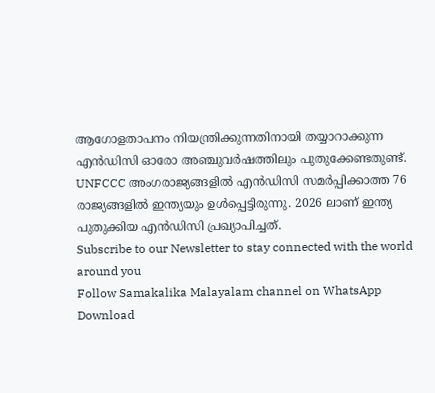ആഗോളതാപനം നിയന്ത്രിക്കുന്നതിനായി തയ്യാറാക്കുന്ന എൻഡിസി ഓരോ അഞ്ചുവർഷത്തിലും പുതുക്കേണ്ടതുണ്ട്. UNFCCC അംഗരാജ്യങ്ങളിൽ എൻഡിസി സമർപ്പിക്കാത്ത 76 രാജ്യങ്ങളിൽ ഇന്ത്യയും ഉൾപ്പെട്ടിരുന്നു. 2026 ലാണ് ഇന്ത്യ പുതുക്കിയ എൻഡിസി പ്രഖ്യാപിച്ചത്.
Subscribe to our Newsletter to stay connected with the world around you
Follow Samakalika Malayalam channel on WhatsApp
Download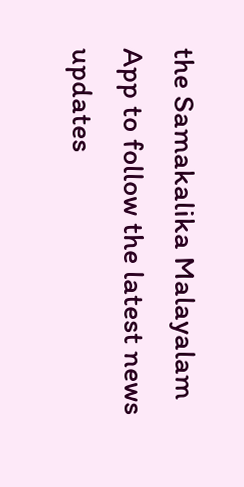the Samakalika Malayalam App to follow the latest news updates